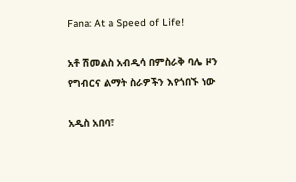Fana: At a Speed of Life!

አቶ ሽመልስ አብዲሳ በምስራቅ ባሌ ዞን የግብርና ልማት ስራዎችን እየጎበኙ ነው

አዲስ አበባ፣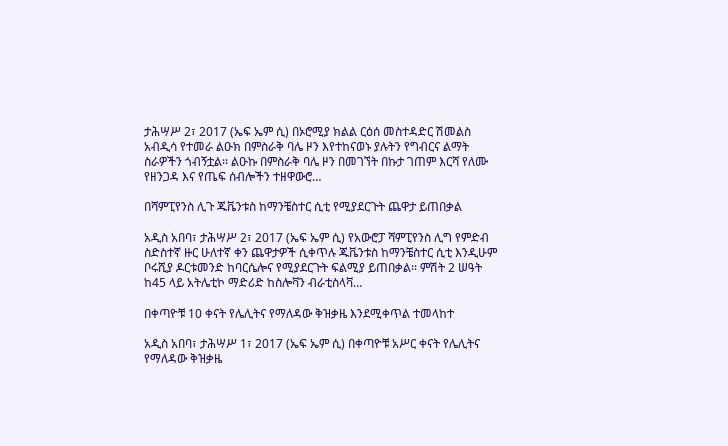ታሕሣሥ 2፣ 2017 (ኤፍ ኤም ሲ) በኦሮሚያ ክልል ርዕሰ መስተዳድር ሽመልስ አብዲሳ የተመራ ልዑክ በምስራቅ ባሌ ዞን እየተከናወኑ ያሉትን የግብርና ልማት ስራዎችን ጎብኝቷል፡፡ ልዑኩ በምስራቅ ባሌ ዞን በመገኘት በኩታ ገጠም እርሻ የለሙ የዘንጋዳ እና የጤፍ ሰብሎችን ተዘዋውሮ…

በሻምፒየንስ ሊጉ ጁቬንቱስ ከማንቼስተር ሲቲ የሚያደርጉት ጨዋታ ይጠበቃል

አዲስ አበባ፣ ታሕሣሥ 2፣ 2017 (ኤፍ ኤም ሲ) የአውሮፓ ሻምፒየንስ ሊግ የምድብ ስድስተኛ ዙር ሁለተኛ ቀን ጨዋታዎች ሲቀጥሉ ጁቬንቱስ ከማንቼስተር ሲቲ እንዲሁም ቦሩሺያ ዶርቱመንድ ከባርሴሎና የሚያደርጉት ፍልሚያ ይጠበቃል፡፡ ምሽት 2 ሠዓት ከ45 ላይ አትሌቲኮ ማድሪድ ከስሎቫን ብራቲስላቫ…

በቀጣዮቹ 10 ቀናት የሌሊትና የማለዳው ቅዝቃዜ እንደሚቀጥል ተመላከተ

አዲስ አበባ፣ ታሕሣሥ 1፣ 2017 (ኤፍ ኤም ሲ) በቀጣዮቹ አሥር ቀናት የሌሊትና የማለዳው ቅዝቃዜ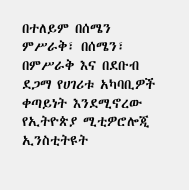በተለይም በሰሜን ምሥራቅ፣ በሰሜን፣ በምሥራቅ እና በደቡብ ደጋማ የሀገሪቱ አካባቢዎች ቀጣይነት እንደሚኖረው የኢትዮጵያ ሚቲዎሮሎጂ ኢንስቲትዩት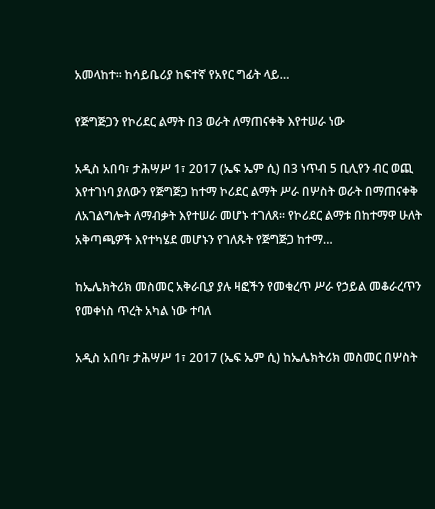አመላከተ፡፡ ከሳይቤሪያ ከፍተኛ የአየር ግፊት ላይ…

የጅግጅጋን የኮሪደር ልማት በ3 ወራት ለማጠናቀቅ እየተሠራ ነው

አዲስ አበባ፣ ታሕሣሥ 1፣ 2017 (ኤፍ ኤም ሲ) በ3 ነጥብ 5 ቢሊየን ብር ወጪ እየተገነባ ያለውን የጅግጅጋ ከተማ ኮሪደር ልማት ሥራ በሦስት ወራት በማጠናቀቅ ለአገልግሎት ለማብቃት እየተሠራ መሆኑ ተገለጸ፡፡ የኮሪደር ልማቱ በከተማዋ ሁለት አቅጣጫዎች እየተካሄደ መሆኑን የገለጹት የጅግጅጋ ከተማ…

ከኤሌክትሪክ መስመር አቅራቢያ ያሉ ዛፎችን የመቁረጥ ሥራ የኃይል መቆራረጥን የመቀነስ ጥረት አካል ነው ተባለ

አዲስ አበባ፣ ታሕሣሥ 1፣ 2017 (ኤፍ ኤም ሲ) ከኤሌክትሪክ መስመር በሦስት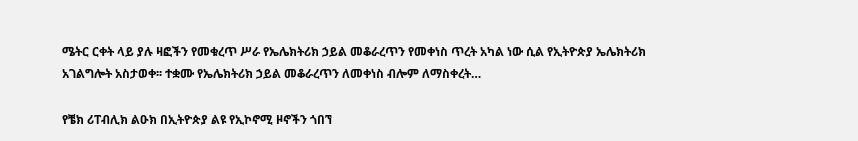ሜትር ርቀት ላይ ያሉ ዛፎችን የመቁረጥ ሥራ የኤሌክትሪክ ኃይል መቆራረጥን የመቀነስ ጥረት አካል ነው ሲል የኢትዮጵያ ኤሌክትሪክ አገልግሎት አስታወቀ፡፡ ተቋሙ የኤሌክትሪክ ኃይል መቆራረጥን ለመቀነስ ብሎም ለማስቀረት…

የቼክ ሪፐብሊክ ልዑክ በኢትዮጵያ ልዩ የኢኮኖሚ ዞኖችን ጎበኘ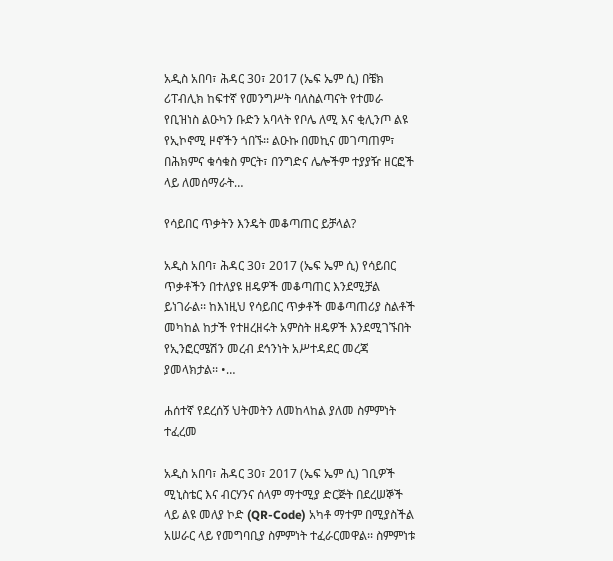አዲስ አበባ፣ ሕዳር 30፣ 2017 (ኤፍ ኤም ሲ) በቼክ ሪፐብሊክ ከፍተኛ የመንግሥት ባለስልጣናት የተመራ የቢዝነስ ልዑካን ቡድን አባላት የቦሌ ለሚ እና ቂሊንጦ ልዩ የኢኮኖሚ ዞኖችን ጎበኙ፡፡ ልዑኩ በመኪና መገጣጠም፣ በሕክምና ቁሳቁስ ምርት፣ በንግድና ሌሎችም ተያያዥ ዘርፎች ላይ ለመሰማራት…

የሳይበር ጥቃትን እንዴት መቆጣጠር ይቻላል?

አዲስ አበባ፣ ሕዳር 30፣ 2017 (ኤፍ ኤም ሲ) የሳይበር ጥቃቶችን በተለያዩ ዘዴዎች መቆጣጠር እንደሚቻል ይነገራል፡፡ ከእነዚህ የሳይበር ጥቃቶች መቆጣጠሪያ ስልቶች መካከል ከታች የተዘረዘሩት አምስት ዘዴዎች እንደሚገኙበት የኢንፎርሜሽን መረብ ደኅንነት አሥተዳደር መረጃ ያመላክታል፡፡ •…

ሐሰተኛ የደረሰኝ ህትመትን ለመከላከል ያለመ ስምምነት ተፈረመ

አዲስ አበባ፣ ሕዳር 30፣ 2017 (ኤፍ ኤም ሲ) ገቢዎች ሚኒስቴር እና ብርሃንና ሰላም ማተሚያ ድርጅት በደረሠኞች ላይ ልዩ መለያ ኮድ (QR-Code) አካቶ ማተም በሚያስችል አሠራር ላይ የመግባቢያ ስምምነት ተፈራርመዋል፡፡ ስምምነቱ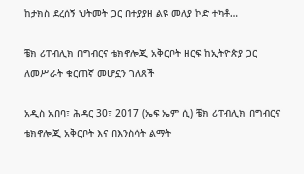ከታክስ ደረሰኝ ህትመት ጋር በተያያዘ ልዩ መለያ ኮድ ተካቶ…

ቼክ ሪፐብሊክ በግብርና ቴክኖሎጂ አቅርቦት ዘርፍ ከኢትዮጵያ ጋር ለመሥራት ቁርጠኛ መሆኗን ገለጸች

አዲስ አበባ፣ ሕዳር 30፣ 2017 (ኤፍ ኤም ሲ) ቼክ ሪፐብሊክ በግብርና ቴክኖሎጂ አቅርቦት እና በእንስሳት ልማት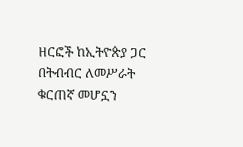ዘርፎች ከኢትዮጵያ ጋር በትብብር ለመሥራት ቁርጠኛ መሆኗን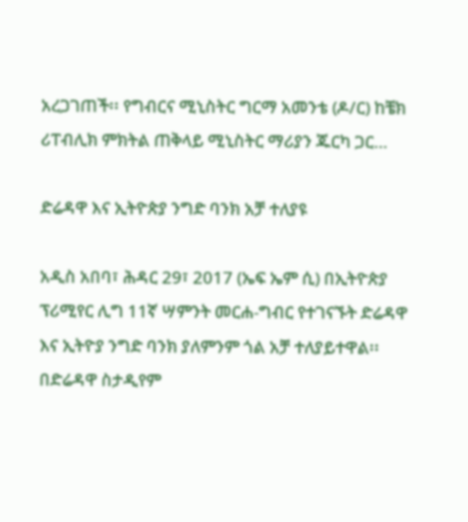አረጋገጠች፡፡ የግብርና ሚኒስትር ግርማ አመንቴ (ዶ/ር) ከቼክ ሪፐብሊክ ምክትል ጠቅላይ ሚኒስትር ማሪያን ጁርካ ጋር…

ድሬዳዋ እና ኢትዮጵያ ንግድ ባንክ አቻ ተለያዩ

አዲስ አበባ፣ ሕዳር 29፣ 2017 (ኤፍ ኤም ሲ) በኢትዮጵያ ፕሪሚየር ሊግ 11ኛ ሣምንት መርሐ-ግብር የተገናኙት ድሬዳዋ እና ኢትዮያ ንግድ ባንክ ያለምንም ጎል አቻ ተለያይተዋል፡፡ በድሬዳዋ ስታዲየም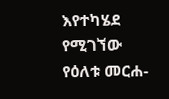እየተካሄደ የሚገኘው የዕለቱ መርሐ-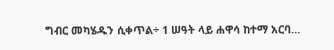ግብር መካሄዱን ሲቀጥል÷ 1 ሠዓት ላይ ሐዋሳ ከተማ አርባ…